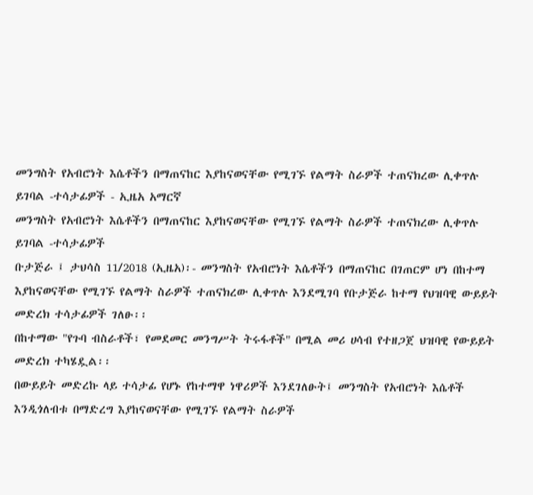መንግስት የአብሮነት እሴቶችን በማጠናከር እያከናወናቸው የሚገኙ የልማት ስራዎች ተጠናክረው ሊቀጥሉ ይገባል -ተሳታፊዎች - ኢዜአ አማርኛ
መንግስት የአብሮነት እሴቶችን በማጠናከር እያከናወናቸው የሚገኙ የልማት ስራዎች ተጠናክረው ሊቀጥሉ ይገባል -ተሳታፊዎች
ቡታጅራ ፤ ታህሳስ 11/2018 (ኢዜአ)፡- መንግስት የአብሮነት እሴቶችን በማጠናከር በገጠርም ሆነ በከተማ እያከናወናቸው የሚገኙ የልማት ስራዎች ተጠናክረው ሊቀጥሉ እንደሚገባ የቡታጅራ ከተማ የህዝባዊ ውይይት መድረክ ተሳታፊዎች ገለፁ፡፡
በከተማው "የጉባ ብስራቶች፣ የመደመር መንግሥት ትሩፋቶች" በሚል መሪ ሀሳብ የተዘጋጀ ህዝባዊ የውይይት መድረክ ተካሄዷል፡፡
በውይይት መድረኩ ላይ ተሳታፊ የሆኑ የከተማዋ ነዋሪዎች እንደገለፁት፤ መንግስት የአብሮነት እሴቶች እንዲጎለብቱ በማድረግ እያከናወናቸው የሚገኙ የልማት ስራዎች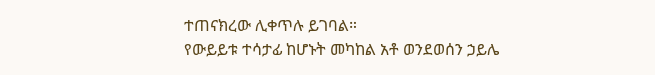ተጠናክረው ሊቀጥሉ ይገባል።
የውይይቱ ተሳታፊ ከሆኑት መካከል አቶ ወንደወሰን ኃይሌ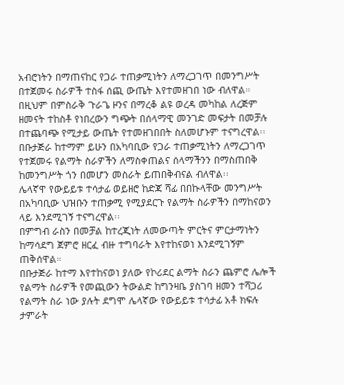አብሮነትን በማጠናከር የጋራ ተጠቃሚነትን ለማረጋገጥ በመንግሥት በተጀመሩ ስራዎች ተስፋ ሰጪ ውጤት እየተመዘገበ ነው ብለዋል።
በዚህም በምስራቅ ጉራጌ ዞንና በማረቆ ልዩ ወረዳ መካከል ለረጅም ዘመናት ተከስቶ የነበረውን ግጭት በሰላማዊ መንገድ መፍታት በመቻሉ በተጨባጭ የሚታይ ውጤት የተመዘገበበት ስለመሆኑም ተናግረዋል፡፡
በቡታጅራ ከተማም ይሁን በአካባቢው የጋራ ተጠቃሚነትን ለማረጋገጥ የተጀመሩ የልማት ስራዎችን ለማስቀጠልና ሰላማችንን በማስጠበቅ ከመንግሥት ጎን በመሆን መስራት ይጠበቅብናል ብለዋል፡፡
ሌላኛዋ የውይይቱ ተሳታፊ ወይዘሮ ከድጃ ሻፊ በበኩላቸው መንግሥት በአካባቢው ህዝቡን ተጠቃሚ የሚያደርጉ የልማት ስራዎችን በማከናወን ላይ እንደሚገኝ ተናግረዋል፡፡
በምግብ ራስን በመቻል ከተረጂነት ለመውጣት ምርትና ምርታማነትን ከማሳደግ ጀምሮ ዘርፈ ብዙ ተግባራት እየተከናወነ እንደሚገኝም ጠቅሰዋል።
በቡታጅራ ከተማ እየተከናወነ ያለው የኮሪደር ልማት ስራን ጨምሮ ሌሎች የልማት ስራዎች የመጪውን ትውልድ ከግንዛቤ ያስገባ ዘመን ተሻጋሪ የልማት ስራ ነው ያሉት ደግሞ ሌላኛው የውይይቱ ተሳታፊ አቶ ክፍሉ ታምራት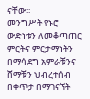ናቸው፡፡
መንግሥት የኑሮ ውድነቱን ለመቆጣጠር ምርትና ምርታማነትን በማሳደግ አምራቹንና ሸማቹን ህብረተሰብ በቀጥታ በማገናኘት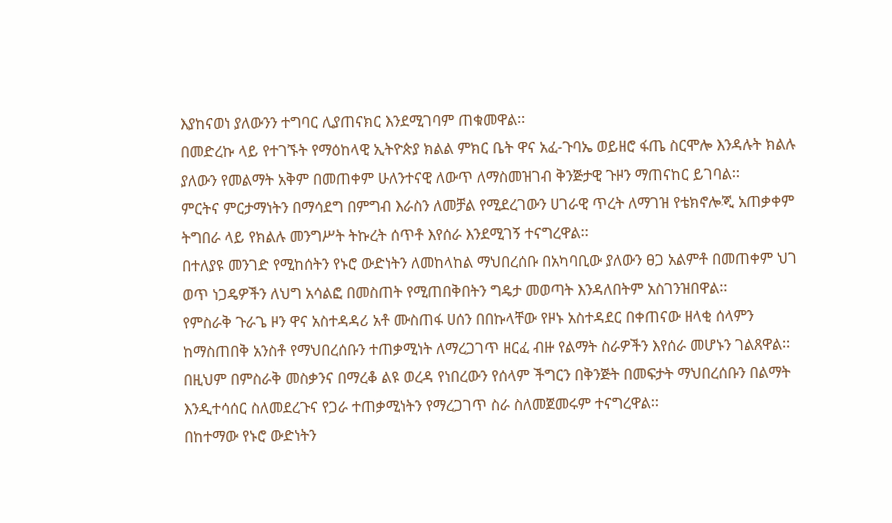እያከናወነ ያለውንን ተግባር ሊያጠናክር እንደሚገባም ጠቁመዋል፡፡
በመድረኩ ላይ የተገኙት የማዕከላዊ ኢትዮጵያ ክልል ምክር ቤት ዋና አፈ-ጉባኤ ወይዘሮ ፋጤ ስርሞሎ እንዳሉት ክልሉ ያለውን የመልማት አቅም በመጠቀም ሁለንተናዊ ለውጥ ለማስመዝገብ ቅንጅታዊ ጉዞን ማጠናከር ይገባል፡፡
ምርትና ምርታማነትን በማሳደግ በምግብ እራስን ለመቻል የሚደረገውን ሀገራዊ ጥረት ለማገዝ የቴክኖሎጂ አጠቃቀም ትግበራ ላይ የክልሉ መንግሥት ትኩረት ሰጥቶ እየሰራ እንደሚገኝ ተናግረዋል፡፡
በተለያዩ መንገድ የሚከሰትን የኑሮ ውድነትን ለመከላከል ማህበረሰቡ በአካባቢው ያለውን ፀጋ አልምቶ በመጠቀም ህገ ወጥ ነጋዴዎችን ለህግ አሳልፎ በመስጠት የሚጠበቅበትን ግዴታ መወጣት እንዳለበትም አስገንዝበዋል፡፡
የምስራቅ ጉራጌ ዞን ዋና አስተዳዳሪ አቶ ሙስጠፋ ሀሰን በበኩላቸው የዞኑ አስተዳደር በቀጠናው ዘላቂ ሰላምን ከማስጠበቅ አንስቶ የማህበረሰቡን ተጠቃሚነት ለማረጋገጥ ዘርፈ ብዙ የልማት ስራዎችን እየሰራ መሆኑን ገልጸዋል፡፡
በዚህም በምስራቅ መስቃንና በማረቆ ልዩ ወረዳ የነበረውን የሰላም ችግርን በቅንጅት በመፍታት ማህበረሰቡን በልማት እንዲተሳሰር ስለመደረጉና የጋራ ተጠቃሚነትን የማረጋገጥ ስራ ስለመጀመሩም ተናግረዋል፡፡
በከተማው የኑሮ ውድነትን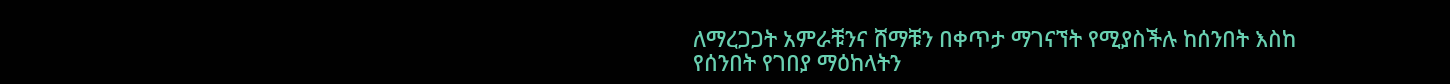ለማረጋጋት አምራቹንና ሸማቹን በቀጥታ ማገናኘት የሚያስችሉ ከሰንበት እስከ የሰንበት የገበያ ማዕከላትን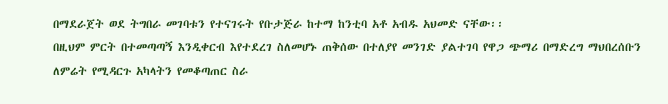በማደራጀት ወደ ትግበራ መገባቱን የተናገሩት የቡታጅራ ከተማ ከንቲባ አቶ አብዱ አህመድ ናቸው፡፡
በዚህም ምርት በተመጣጣኝ እንዲቀርብ እየተደረገ ስለመሆኑ ጠቅሰው በተለያየ መንገድ ያልተገባ የዋጋ ጭማሪ በማድረግ ማህበረሰቡን ለምሬት የሚዳርጉ አካላትን የመቆጣጠር ስራ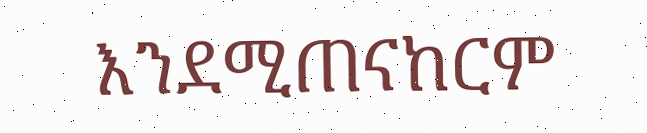እንደሚጠናከርም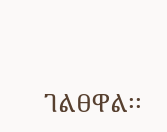ገልፀዋል፡፡